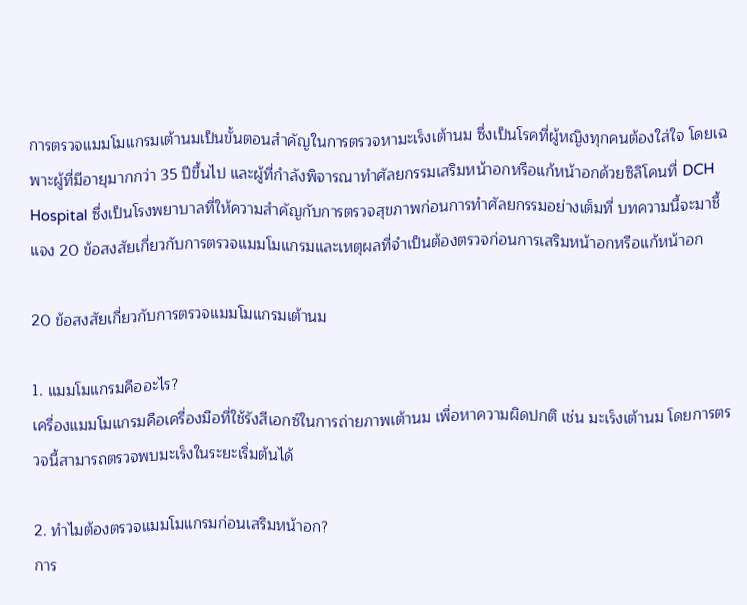การตรวจแมมโมแกรมเต้านมเป็นขั้นตอนสำคัญในการตรวจหามะเร็งเต้านม ซึ่งเป็นโรคที่ผู้หญิงทุกคนต้องใส่ใจ โดยเฉพาะผู้ที่มีอายุมากกว่า 35 ปีขึ้นไป และผู้ที่กำลังพิจารณาทำศัลยกรรมเสริมหน้าอกหรือแก้หน้าอกด้วยซิลิโคนที่ DCH Hospital ซึ่งเป็นโรงพยาบาลที่ให้ความสำคัญกับการตรวจสุขภาพก่อนการทำศัลยกรรมอย่างเต็มที่ บทความนี้จะมาชี้แจง 20 ข้อสงสัยเกี่ยวกับการตรวจแมมโมแกรมและเหตุผลที่จำเป็นต้องตรวจก่อนการเสริมหน้าอกหรือแก้หน้าอก

20 ข้อสงสัยเกี่ยวกับการตรวจแมมโมแกรมเต้านม

1. แมมโมแกรมคืออะไร?
เครื่องแมมโมแกรมคือเครื่องมือที่ใช้รังสีเอกซ์ในการถ่ายภาพเต้านม เพื่อหาความผิดปกติ เช่น มะเร็งเต้านม โดยการตรวจนี้สามารถตรวจพบมะเร็งในระยะเริ่มต้นได้

2. ทำไมต้องตรวจแมมโมแกรมก่อนเสริมหน้าอก?
การ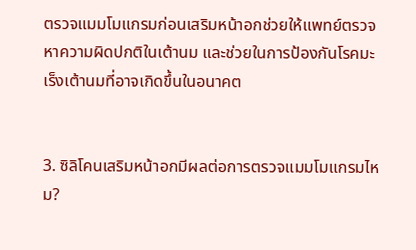ตรวจแมมโมแกรมก่อนเสริมหน้าอกช่วยให้แพทย์ตรวจหาความผิดปกติในเต้านม และช่วยในการป้องกันโรคมะเร็งเต้านมที่อาจเกิดขึ้นในอนาคต


3. ซิลิโคนเสริมหน้าอกมีผลต่อการตรวจแมมโมแกรมไหม?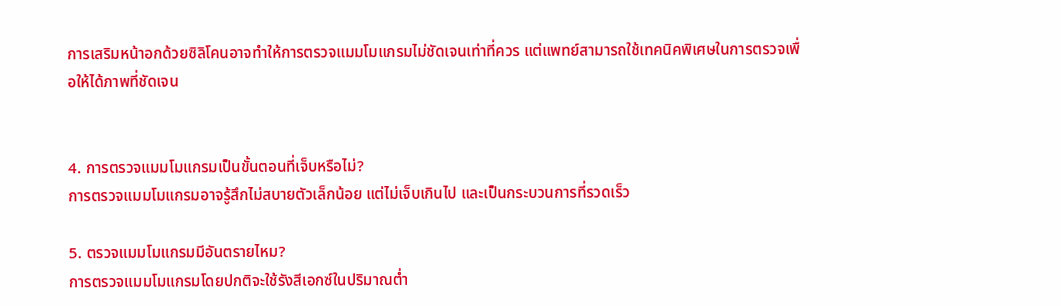การเสริมหน้าอกด้วยซิลิโคนอาจทำให้การตรวจแมมโมแกรมไม่ชัดเจนเท่าที่ควร แต่แพทย์สามารถใช้เทคนิคพิเศษในการตรวจเพื่อให้ได้ภาพที่ชัดเจน


4. การตรวจแมมโมแกรมเป็นขั้นตอนที่เจ็บหรือไม่?
การตรวจแมมโมแกรมอาจรู้สึกไม่สบายตัวเล็กน้อย แต่ไม่เจ็บเกินไป และเป็นกระบวนการที่รวดเร็ว

5. ตรวจแมมโมแกรมมีอันตรายไหม?
การตรวจแมมโมแกรมโดยปกติจะใช้รังสีเอกซ์ในปริมาณต่ำ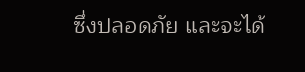ซึ่งปลอดภัย และจะได้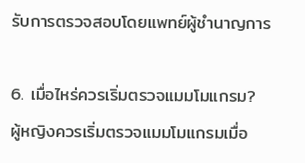รับการตรวจสอบโดยแพทย์ผู้ชำนาญการ

6. เมื่อไหร่ควรเริ่มตรวจแมมโมแกรม?
ผู้หญิงควรเริ่มตรวจแมมโมแกรมเมื่อ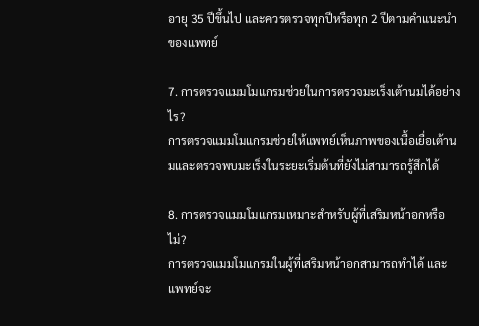อายุ 35 ปีขึ้นไป และควรตรวจทุกปีหรือทุก 2 ปีตามคำแนะนำของแพทย์

7. การตรวจแมมโมแกรมช่วยในการตรวจมะเร็งเต้านมได้อย่างไร?
การตรวจแมมโมแกรมช่วยให้แพทย์เห็นภาพของเนื้อเยื่อเต้านมและตรวจพบมะเร็งในระยะเริ่มต้นที่ยังไม่สามารถรู้สึกได้

8. การตรวจแมมโมแกรมเหมาะสำหรับผู้ที่เสริมหน้าอกหรือไม่?
การตรวจแมมโมแกรมในผู้ที่เสริมหน้าอกสามารถทำได้ และแพทย์จะ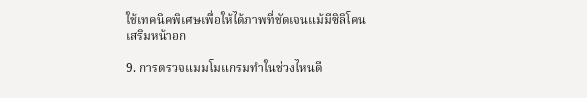ใช้เทคนิคพิเศษเพื่อให้ได้ภาพที่ชัดเจนแม้มีซิลิโคนเสริมหน้าอก

9. การตรวจแมมโมแกรมทำในช่วงไหนดี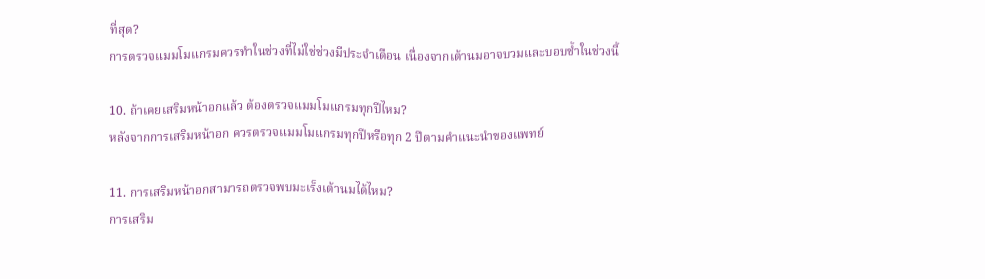ที่สุด?
การตรวจแมมโมแกรมควรทำในช่วงที่ไม่ใช่ช่วงมีประจำเดือน เนื่องจากเต้านมอาจบวมและบอบช้ำในช่วงนี้

10. ถ้าเคยเสริมหน้าอกแล้ว ต้องตรวจแมมโมแกรมทุกปีไหม?
หลังจากการเสริมหน้าอก ควรตรวจแมมโมแกรมทุกปีหรือทุก 2 ปีตามคำแนะนำของแพทย์

11. การเสริมหน้าอกสามารถตรวจพบมะเร็งเต้านมได้ไหม?
การเสริม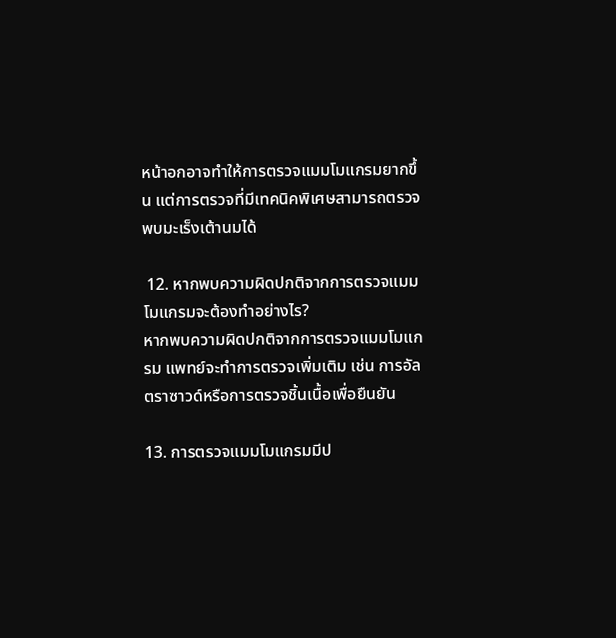หน้าอกอาจทำให้การตรวจแมมโมแกรมยากขึ้น แต่การตรวจที่มีเทคนิคพิเศษสามารถตรวจพบมะเร็งเต้านมได้

 12. หากพบความผิดปกติจากการตรวจแมมโมแกรมจะต้องทำอย่างไร?
หากพบความผิดปกติจากการตรวจแมมโมแกรม แพทย์จะทำการตรวจเพิ่มเติม เช่น การอัลตราซาวด์หรือการตรวจชิ้นเนื้อเพื่อยืนยัน

13. การตรวจแมมโมแกรมมีป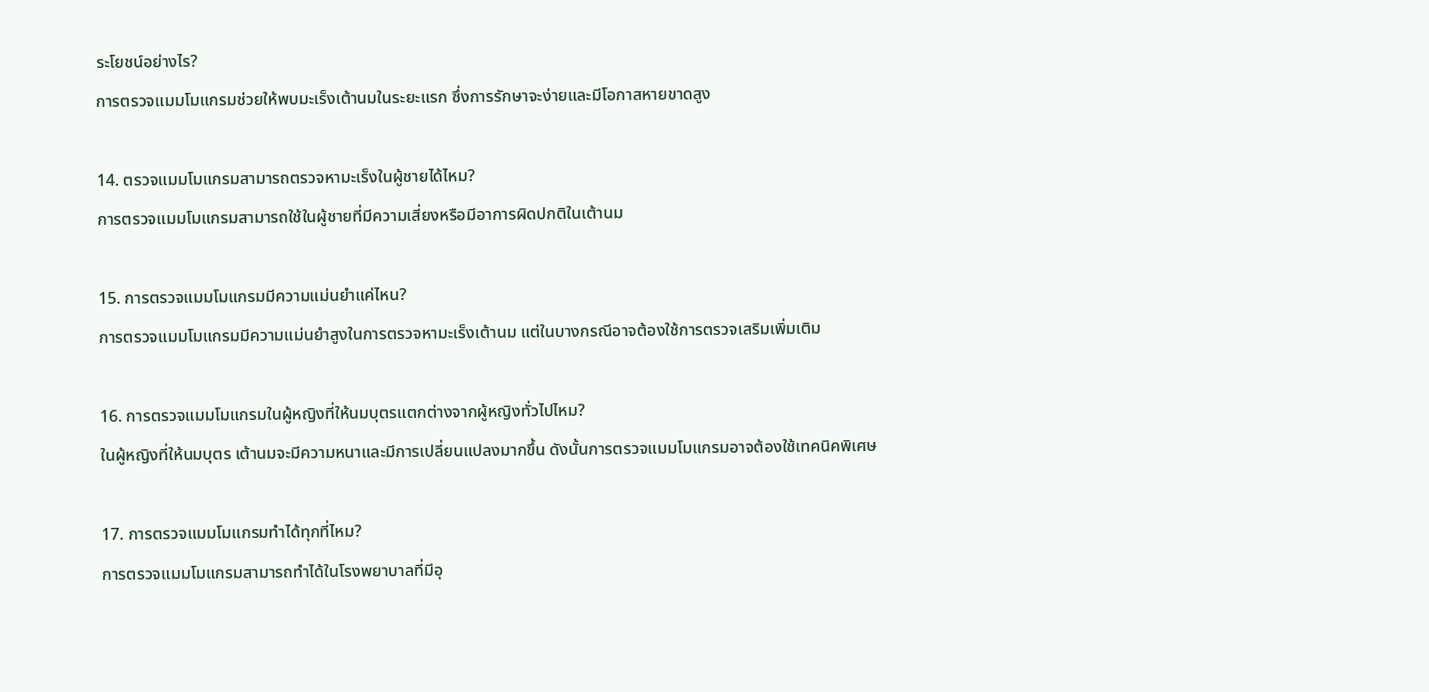ระโยชน์อย่างไร?
การตรวจแมมโมแกรมช่วยให้พบมะเร็งเต้านมในระยะแรก ซึ่งการรักษาจะง่ายและมีโอกาสหายขาดสูง

14. ตรวจแมมโมแกรมสามารถตรวจหามะเร็งในผู้ชายได้ไหม?
การตรวจแมมโมแกรมสามารถใช้ในผู้ชายที่มีความเสี่ยงหรือมีอาการผิดปกติในเต้านม

15. การตรวจแมมโมแกรมมีความแม่นยำแค่ไหน?
การตรวจแมมโมแกรมมีความแม่นยำสูงในการตรวจหามะเร็งเต้านม แต่ในบางกรณีอาจต้องใช้การตรวจเสริมเพิ่มเติม

16. การตรวจแมมโมแกรมในผู้หญิงที่ให้นมบุตรแตกต่างจากผู้หญิงทั่วไปไหม?
ในผู้หญิงที่ให้นมบุตร เต้านมจะมีความหนาและมีการเปลี่ยนแปลงมากขึ้น ดังนั้นการตรวจแมมโมแกรมอาจต้องใช้เทคนิคพิเศษ

17. การตรวจแมมโมแกรมทำได้ทุกที่ไหม?
การตรวจแมมโมแกรมสามารถทำได้ในโรงพยาบาลที่มีอุ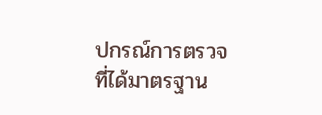ปกรณ์การตรวจที่ได้มาตรฐาน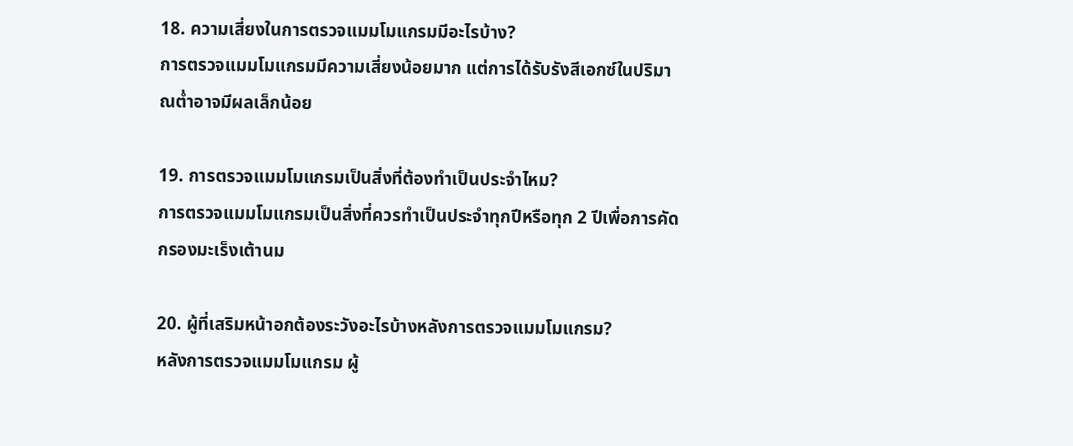18. ความเสี่ยงในการตรวจแมมโมแกรมมีอะไรบ้าง?
การตรวจแมมโมแกรมมีความเสี่ยงน้อยมาก แต่การได้รับรังสีเอกซ์ในปริมาณต่ำอาจมีผลเล็กน้อย

19. การตรวจแมมโมแกรมเป็นสิ่งที่ต้องทำเป็นประจำไหม?
การตรวจแมมโมแกรมเป็นสิ่งที่ควรทำเป็นประจำทุกปีหรือทุก 2 ปีเพื่อการคัดกรองมะเร็งเต้านม

20. ผู้ที่เสริมหน้าอกต้องระวังอะไรบ้างหลังการตรวจแมมโมแกรม?
หลังการตรวจแมมโมแกรม ผู้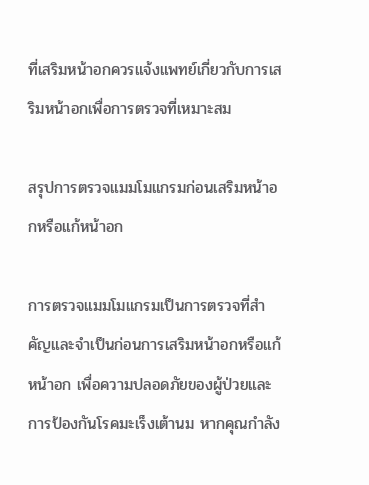ที่เสริมหน้าอกควรแจ้งแพทย์เกี่ยวกับการเสริมหน้าอกเพื่อการตรวจที่เหมาะสม

สรุปการตรวจแมมโมแกรมก่อนเสริมหน้าอกหรือแก้หน้าอก

การตรวจแมมโมแกรมเป็นการตรวจที่สำคัญและจำเป็นก่อนการเสริมหน้าอกหรือแก้หน้าอก เพื่อความปลอดภัยของผู้ป่วยและการป้องกันโรคมะเร็งเต้านม หากคุณกำลัง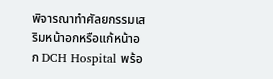พิจารณาทำศัลยกรรมเสริมหน้าอกหรือแก้หน้าอก DCH Hospital พร้อ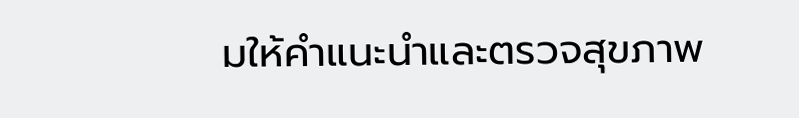มให้คำแนะนำและตรวจสุขภาพ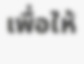เพื่อให้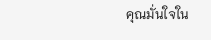คุณมั่นใจใน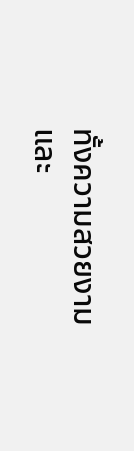ทั้งความสวยงามและ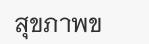สุขภาพข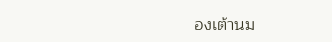องเต้านม